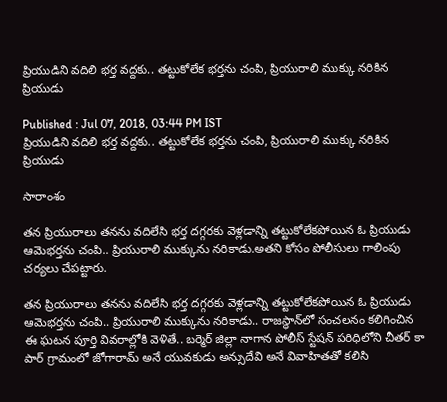ప్రియుడిని వదిలి భర్త వద్దకు.. తట్టుకోలేక భర్తను చంపి, ప్రియురాలి ముక్కు నరికిన ప్రియుడు

Published : Jul 07, 2018, 03:44 PM IST
ప్రియుడిని వదిలి భర్త వద్దకు.. తట్టుకోలేక భర్తను చంపి, ప్రియురాలి ముక్కు నరికిన ప్రియుడు

సారాంశం

తన ప్రియురాలు తనను వదిలేసి భర్త దగ్గరకు వెళ్లడాన్ని తట్టుకోలేకపోయిన ఓ ప్రియుడు ఆమెభర్తను చంపి.. ప్రియురాలి ముక్కును నరికాడు.అతని కోసం పోలీసులు గాలింపు చర్యలు చేపట్టారు.

తన ప్రియురాలు తనను వదిలేసి భర్త దగ్గరకు వెళ్లడాన్ని తట్టుకోలేకపోయిన ఓ ప్రియుడు ఆమెభర్తను చంపి.. ప్రియురాలి ముక్కును నరికాడు.. రాజస్థాన్‌లో సంచలనం కలిగించిన ఈ ఘటన పూర్తి వివరాల్లోకి వెళితే.. బర్మెర్ జిల్లా నాగాన పోలీస్ స్టేషన్ పరిధిలోని చీతర్ కా పార్‌ గ్రామంలో జోగారామ్ అనే యువకుడు అన్సుదేవి అనే వివాహితతో కలిసి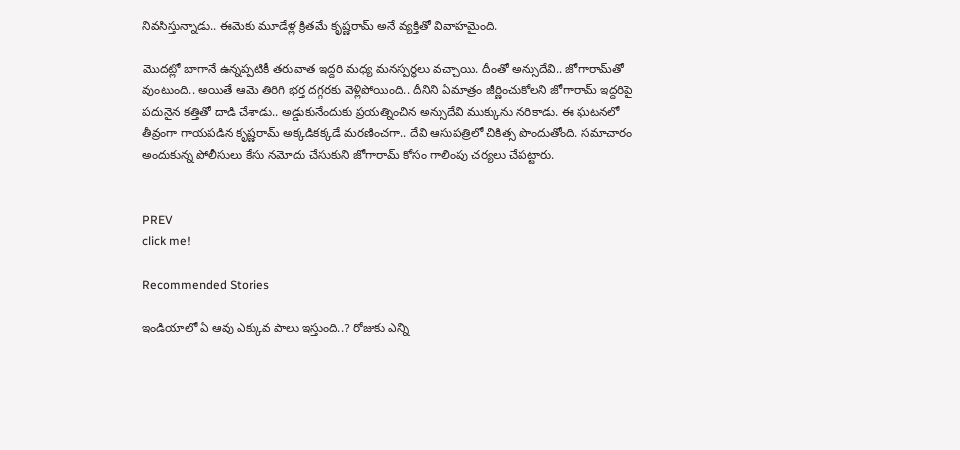నివసిస్తున్నాడు.. ఈమెకు మూడేళ్ల క్రితమే కృష్ణరామ్ అనే వ్యక్తితో వివాహమైంది.

మొదట్లో బాగానే ఉన్నప్పటికీ తరువాత ఇద్దరి మధ్య మనస్పర్థలు వచ్చాయి. దీంతో అన్సుదేవి.. జోగారామ్‌తో వుంటుంది.. అయితే ఆమె తిరిగి భర్త దగ్గరకు వెళ్లిపోయింది.. దీనిని ఏమాత్రం జీర్ణించుకోలని జోగారామ్ ‌ఇద్దరిపై పదునైన కత్తితో దాడి చేశాడు.. అడ్డుకునేందుకు ప్రయత్నించిన అన్సుదేవి ముక్కును నరికాడు. ఈ ఘటనలో తీవ్రంగా గాయపడిన కృష్ణరామ్ అక్కడికక్కడే మరణించగా.. దేవి ఆసుపత్రిలో చికిత్స పొందుతోంది. సమాచారం అందుకున్న పోలీసులు కేసు నమోదు చేసుకుని జోగారామ్ కోసం గాలింపు చర్యలు చేపట్టారు.


PREV
click me!

Recommended Stories

ఇండియాలో ఏ ఆవు ఎక్కువ పాలు ఇస్తుంది..? రోజుకు ఎన్ని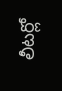లీటర్లో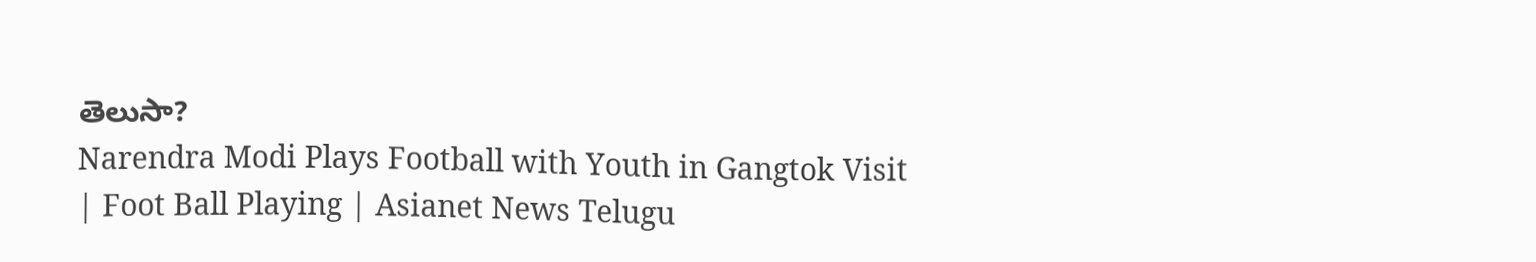తెలుసా?
Narendra Modi Plays Football with Youth in Gangtok Visit | Foot Ball Playing | Asianet News Telugu